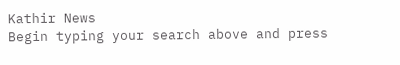Kathir News
Begin typing your search above and press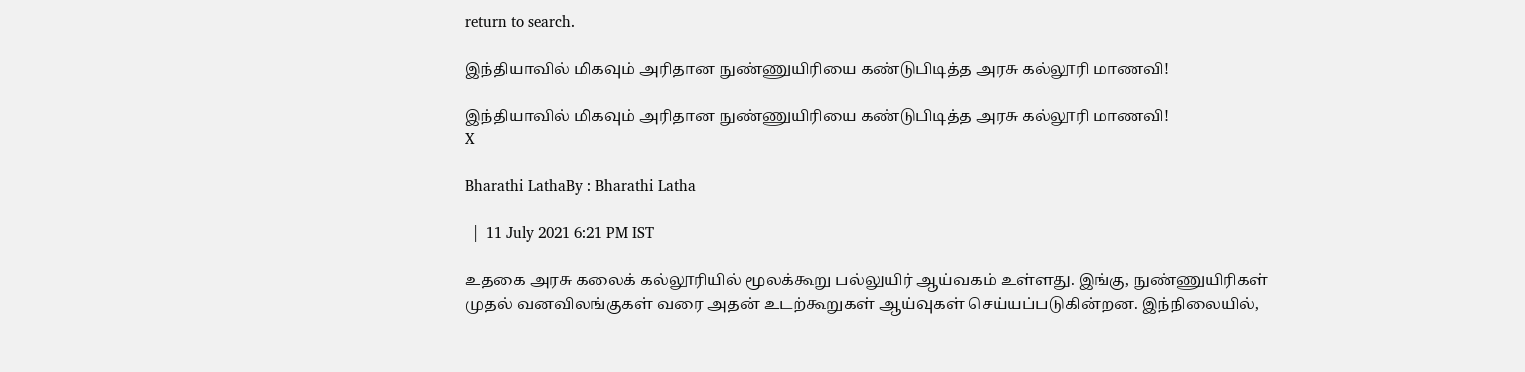return to search.

இந்தியாவில் மிகவும் அரிதான நுண்ணுயிரியை கண்டுபிடித்த அரசு கல்லூரி மாணவி!

இந்தியாவில் மிகவும் அரிதான நுண்ணுயிரியை கண்டுபிடித்த அரசு கல்லூரி மாணவி!
X

Bharathi LathaBy : Bharathi Latha

  |  11 July 2021 6:21 PM IST

உதகை அரசு கலைக் கல்லூரியில் மூலக்கூறு பல்லுயிர் ஆய்வகம் உள்ளது. இங்கு, நுண்ணுயிரிகள் முதல் வனவிலங்குகள் வரை அதன் உடற்கூறுகள் ஆய்வுகள் செய்யப்படுகின்றன. இந்நிலையில்,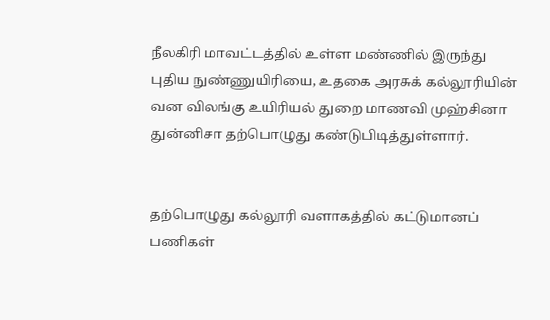நீலகிரி மாவட்டத்தில் உள்ள மண்ணில் இருந்து புதிய நுண்ணுயிரியை, உதகை அரசுக் கல்லூரியின் வன விலங்கு உயிரியல் துறை மாணவி முஹ்சினா துன்னிசா தற்பொழுது கண்டுபிடித்துள்ளார்.


தற்பொழுது கல்லூரி வளாகத்தில் கட்டுமானப் பணிகள்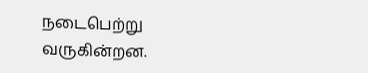நடைபெற்று வருகின்றன.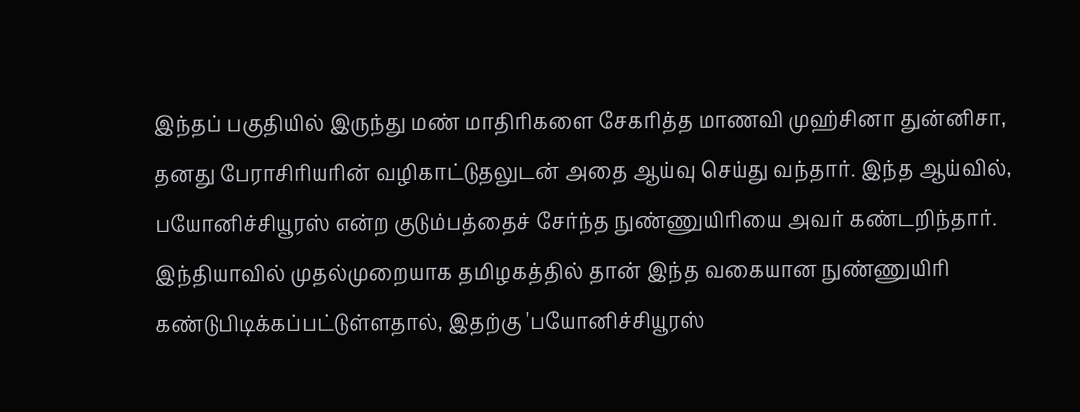இந்தப் பகுதியில் இருந்து மண் மாதிரிகளை சேகரித்த மாணவி முஹ்சினா துன்னிசா, தனது பேராசிரியரின் வழிகாட்டுதலுடன் அதை ஆய்வு செய்து வந்தார். இந்த ஆய்வில், பயோனிச்சியூரஸ் என்ற குடும்பத்தைச் சேர்ந்த நுண்ணுயிரியை அவர் கண்டறிந்தார். இந்தியாவில் முதல்முறையாக தமிழகத்தில் தான் இந்த வகையான நுண்ணுயிரி கண்டுபிடிக்கப்பட்டுள்ளதால், இதற்கு 'பயோனிச்சியூரஸ்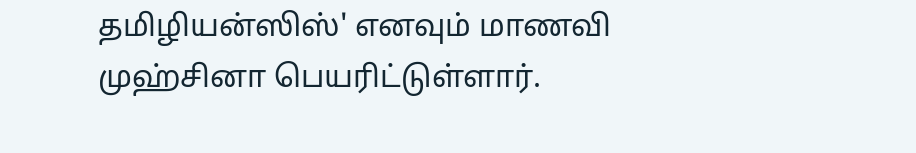தமிழியன்ஸிஸ்' எனவும் மாணவி முஹ்சினா பெயரிட்டுள்ளார்.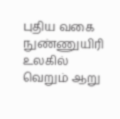புதிய வகை நுண்ணுயிரி உலகில் வெறும் ஆறு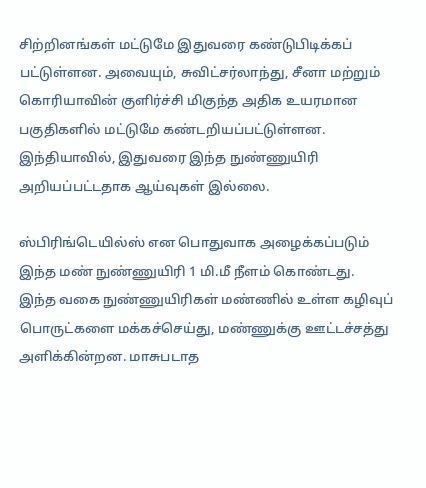சிற்றினங்கள் மட்டுமே இதுவரை கண்டுபிடிக்கப் பட்டுள்ளன. அவையும், சுவிட்சர்லாந்து, சீனா மற்றும் கொரியாவின் குளிர்ச்சி மிகுந்த அதிக உயரமான பகுதிகளில் மட்டுமே கண்டறியப்பட்டுள்ளன. இந்தியாவில், இதுவரை இந்த நுண்ணுயிரி அறியப்பட்டதாக ஆய்வுகள் இல்லை.

ஸ்பிரிங்டெயில்ஸ் என பொதுவாக அழைக்கப்படும் இந்த மண் நுண்ணுயிரி 1 மி.மீ நீளம் கொண்டது. இந்த வகை நுண்ணுயிரிகள் மண்ணில் உள்ள கழிவுப் பொருட்களை மக்கச்செய்து, மண்ணுக்கு ஊட்டச்சத்து அளிக்கின்றன. மாசுபடாத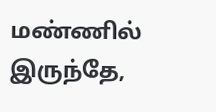மண்ணில் இருந்தே,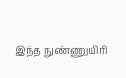இந்த நுண்ணுயிரி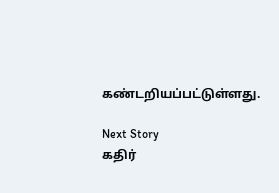கண்டறியப்பட்டுள்ளது.

Next Story
கதிர்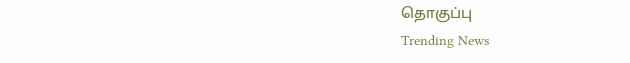தொகுப்பு
Trending News